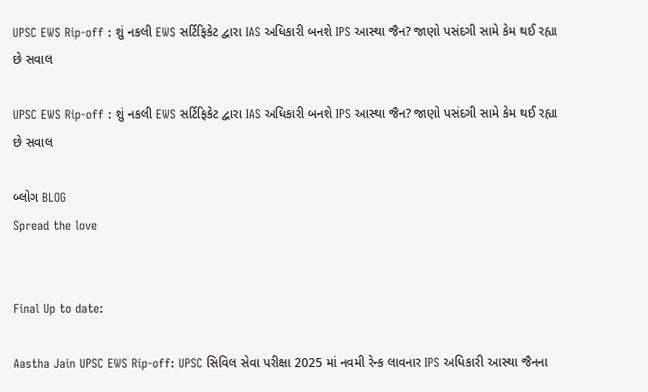UPSC EWS Rip-off : શું નકલી EWS સર્ટિફિકેટ દ્વારા IAS અધિકારી બનશે IPS આસ્થા જૈન? જાણો પસંદગી સામે કેમ થઈ રહ્યા છે સવાલ

UPSC EWS Rip-off : શું નકલી EWS સર્ટિફિકેટ દ્વારા IAS અધિકારી બનશે IPS આસ્થા જૈન? જાણો પસંદગી સામે કેમ થઈ રહ્યા છે સવાલ

બ્લોગ BLOG
Spread the love


Final Up to date:

Aastha Jain UPSC EWS Rip-off: UPSC સિવિલ સેવા પરીક્ષા 2025 માં નવમી રેન્ક લાવનાર IPS અધિકારી આસ્થા જૈનના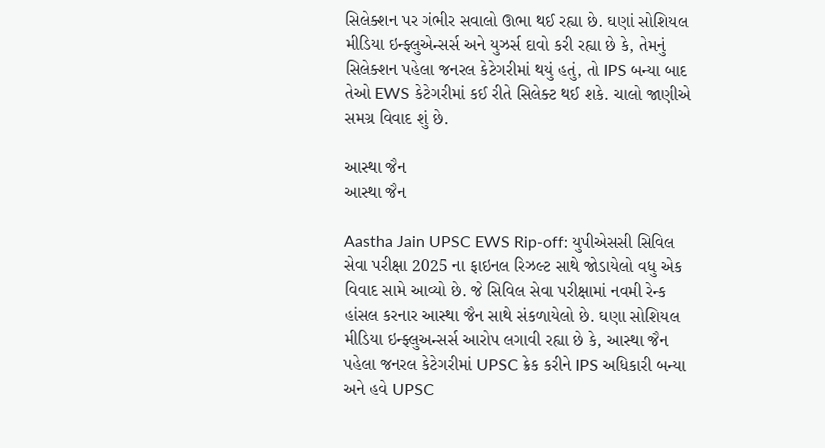સિલેક્શન પર ગંભીર સવાલો ઊભા થઈ રહ્યા છે. ઘણાં સોશિયલ મીડિયા ઇન્ફ્લુએન્સર્સ અને યુઝર્સ દાવો કરી રહ્યા છે કે, તેમનું સિલેક્શન પહેલા જનરલ કેટેગરીમાં થયું હતું, તો IPS બન્યા બાદ તેઓ EWS કેટેગરીમાં કઈ રીતે સિલેક્ટ થઈ શકે. ચાલો જાણીએ સમગ્ર વિવાદ શું છે.

આસ્થા જૈન
આસ્થા જૈન

Aastha Jain UPSC EWS Rip-off: યુપીએસસી સિવિલ સેવા પરીક્ષા 2025 ના ફાઇનલ રિઝલ્ટ સાથે જોડાયેલો વધુ એક વિવાદ સામે આવ્યો છે. જે સિવિલ સેવા પરીક્ષામાં નવમી રેન્ક હાંસલ કરનાર આસ્થા જૈન સાથે સંકળાયેલો છે. ઘણા સોશિયલ મીડિયા ઇન્ફ્લુઅન્સર્સ આરોપ લગાવી રહ્યા છે કે, આસ્થા જૈન પહેલા જનરલ કેટેગરીમાં UPSC ક્રેક કરીને IPS અધિકારી બન્યા અને હવે UPSC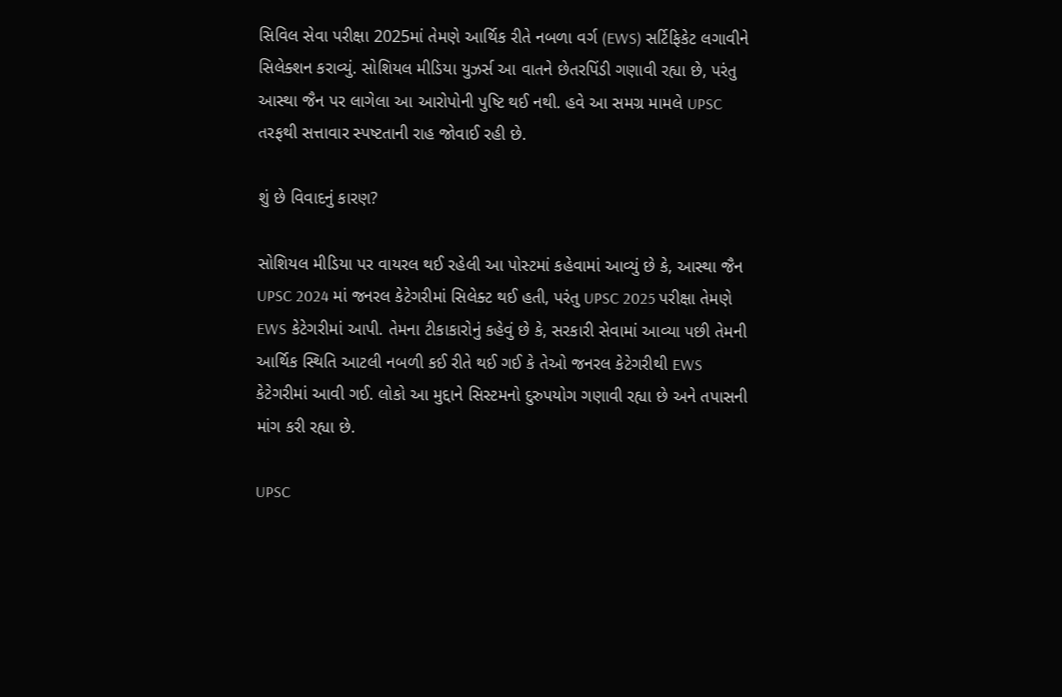સિવિલ સેવા પરીક્ષા 2025માં તેમણે આર્થિક રીતે નબળા વર્ગ (EWS) સર્ટિફિકેટ લગાવીને સિલેક્શન કરાવ્યું. સોશિયલ મીડિયા યુઝર્સ આ વાતને છેતરપિંડી ગણાવી રહ્યા છે, પરંતુ આસ્થા જૈન પર લાગેલા આ આરોપોની પુષ્ટિ થઈ નથી. હવે આ સમગ્ર મામલે UPSC તરફથી સત્તાવાર સ્પષ્ટતાની રાહ જોવાઈ રહી છે.

શું છે વિવાદનું કારણ?

સોશિયલ મીડિયા પર વાયરલ થઈ રહેલી આ પોસ્ટમાં કહેવામાં આવ્યું છે કે, આસ્થા જૈન UPSC 2024 માં જનરલ કેટેગરીમાં સિલેક્ટ થઈ હતી, પરંતુ UPSC 2025 પરીક્ષા તેમણે EWS કેટેગરીમાં આપી. તેમના ટીકાકારોનું કહેવું છે કે, સરકારી સેવામાં આવ્યા પછી તેમની આર્થિક સ્થિતિ આટલી નબળી કઈ રીતે થઈ ગઈ કે તેઓ જનરલ કેટેગરીથી EWS કેટેગરીમાં આવી ગઈ. લોકો આ મુદ્દાને સિસ્ટમનો દુરુપયોગ ગણાવી રહ્યા છે અને તપાસની માંગ કરી રહ્યા છે.

UPSC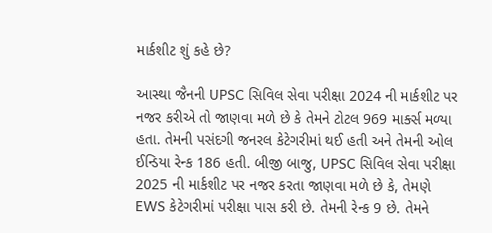માર્કશીટ શું કહે છે?

આસ્થા જૈનની UPSC સિવિલ સેવા પરીક્ષા 2024 ની માર્કશીટ પર નજર કરીએ તો જાણવા મળે છે કે તેમને ટોટલ 969 માર્ક્સ મળ્યા હતા. તેમની પસંદગી જનરલ કેટેગરીમાં થઈ હતી અને તેમની ઓલ ઈન્ડિયા રેન્ક 186 હતી. બીજી બાજુ, UPSC સિવિલ સેવા પરીક્ષા 2025 ની માર્કશીટ પર નજર કરતા જાણવા મળે છે કે, તેમણે EWS કેટેગરીમાં પરીક્ષા પાસ કરી છે. તેમની રેન્ક 9 છે. તેમને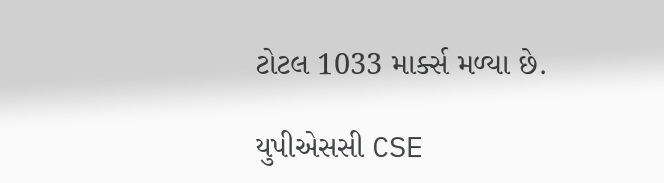ટોટલ 1033 માર્ક્સ મળ્યા છે.

યુપીએસસી CSE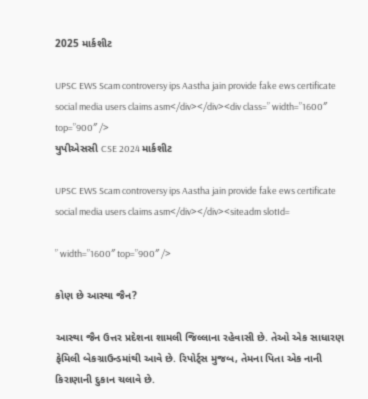2025 માર્કશીટ

UPSC EWS Scam controversy ips Aastha jain provide fake ews certificate social media users claims asm</div></div><div class=” width=”1600″ top=”900″ />
યુપીએસસી CSE 2024 માર્કશીટ

UPSC EWS Scam controversy ips Aastha jain provide fake ews certificate social media users claims asm</div></div><siteadm slotId=

” width=”1600″ top=”900″ />

કોણ છે આસ્થા જૈન?

આસ્થા જૈન ઉત્તર પ્રદેશના શામલી જિલ્લાના રહેવાસી છે. તેઓ એક સાધારણ ફેમિલી બેકગ્રાઉન્ડમાંથી આવે છે. રિપોર્ટ્સ મુજબ, તેમના પિતા એક નાની કિરાણાની દુકાન ચલાવે છે.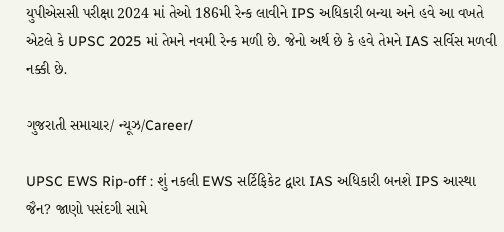યુપીએસસી પરીક્ષા 2024 માં તેઓ 186મી રેન્ક લાવીને IPS અધિકારી બન્યા અને હવે આ વખતે એટલે કે UPSC 2025 માં તેમને નવમી રેન્ક મળી છે. જેનો અર્થ છે કે હવે તેમને IAS સર્વિસ મળવી નક્કી છે.

ગુજરાતી સમાચાર/ ન્યૂઝ/Career/

UPSC EWS Rip-off : શું નકલી EWS સર્ટિફિકેટ દ્વારા IAS અધિકારી બનશે IPS આસ્થા જૈન? જાણો પસંદગી સામે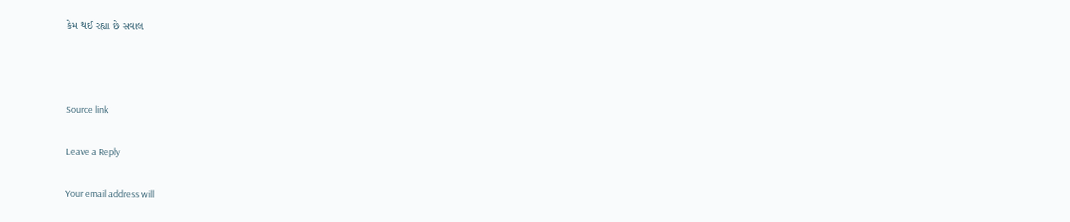કેમ થઈ રહ્યા છે સવાલ



Source link

Leave a Reply

Your email address will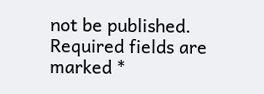not be published. Required fields are marked *